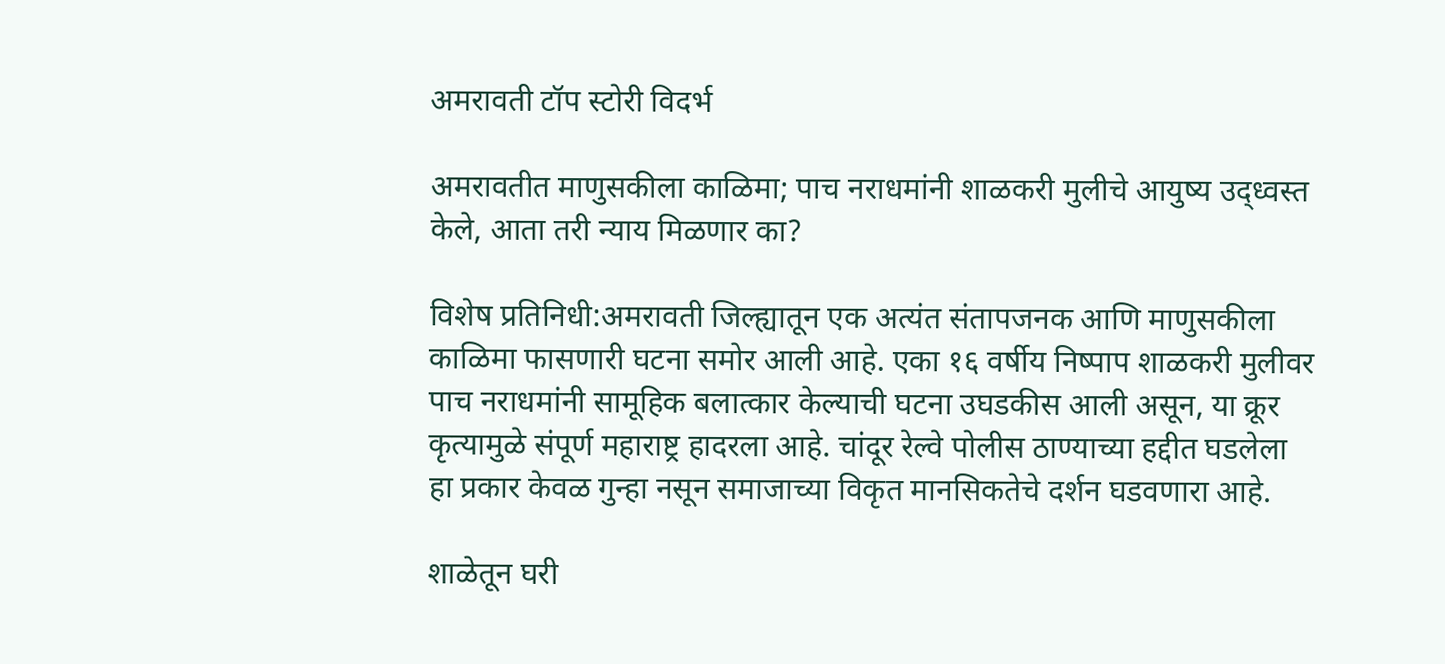अमरावती टॉप स्टोरी विदर्भ

अमरावतीत माणुसकीला काळिमा; पाच नराधमांनी शाळकरी मुलीचे आयुष्य उद्ध्वस्त केले, आता तरी न्याय मिळणार का?

विशेष प्रतिनिधी:अमरावती जिल्ह्यातून एक अत्यंत संतापजनक आणि माणुसकीला काळिमा फासणारी घटना समोर आली आहे. एका १६ वर्षीय निष्पाप शाळकरी मुलीवर पाच नराधमांनी सामूहिक बलात्कार केल्याची घटना उघडकीस आली असून, या क्रूर कृत्यामुळे संपूर्ण महाराष्ट्र हादरला आहे. चांदूर रेल्वे पोलीस ठाण्याच्या हद्दीत घडलेला हा प्रकार केवळ गुन्हा नसून समाजाच्या विकृत मानसिकतेचे दर्शन घडवणारा आहे.

शाळेतून घरी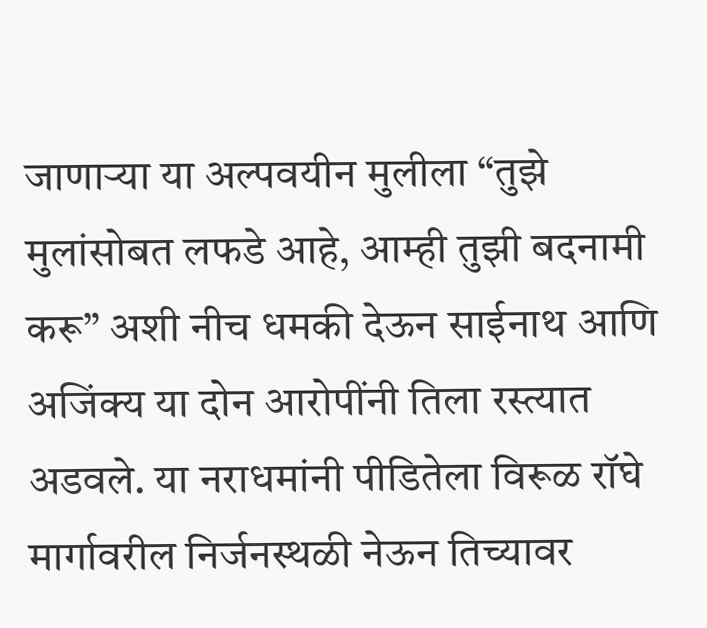जाणाऱ्या या अल्पवयीन मुलीला “तुझे मुलांसोबत लफडे आहे, आम्ही तुझी बदनामी करू” अशी नीच धमकी देऊन साईनाथ आणि अजिंक्य या दोन आरोपींनी तिला रस्त्यात अडवले. या नराधमांनी पीडितेला विरूळ रॉघे मार्गावरील निर्जनस्थळी नेऊन तिच्यावर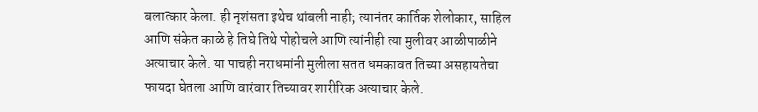बलात्कार केला. ही नृशंसता इथेच थांबली नाही; त्यानंतर कार्तिक शेलोकार, साहिल आणि संकेत काळे हे तिघे तिथे पोहोचले आणि त्यांनीही त्या मुलीवर आळीपाळीने अत्याचार केले. या पाचही नराधमांनी मुलीला सतत धमकावत तिच्या असहायतेचा फायदा घेतला आणि वारंवार तिच्यावर शारीरिक अत्याचार केले.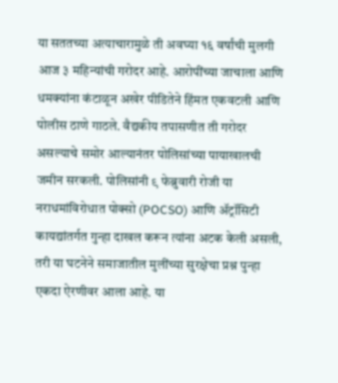या सततच्या अत्याचारामुळे ती अवघ्या १६ वर्षांची मुलगी आज ३ महिन्यांची गरोदर आहे. आरोपींच्या जाचाला आणि धमक्यांना कंटाळून अखेर पीडितेने हिंमत एकवटली आणि पोलीस ठाणे गाठले. वैद्यकीय तपासणीत ती गरोदर असल्याचे समोर आल्यानंतर पोलिसांच्या पायाखालची जमीन सरकली. पोलिसांनी ९ फेब्रुवारी रोजी या नराधमांविरोधात पोक्सो (POCSO) आणि ॲट्रॉसिटी कायद्यांतर्गत गुन्हा दाखल करून त्यांना अटक केली असली, तरी या घटनेने समाजातील मुलींच्या सुरक्षेचा प्रश्न पुन्हा एकदा ऐरणीवर आला आहे. या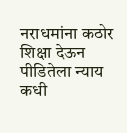नराधमांना कठोर शिक्षा देऊन पीडितेला न्याय कधी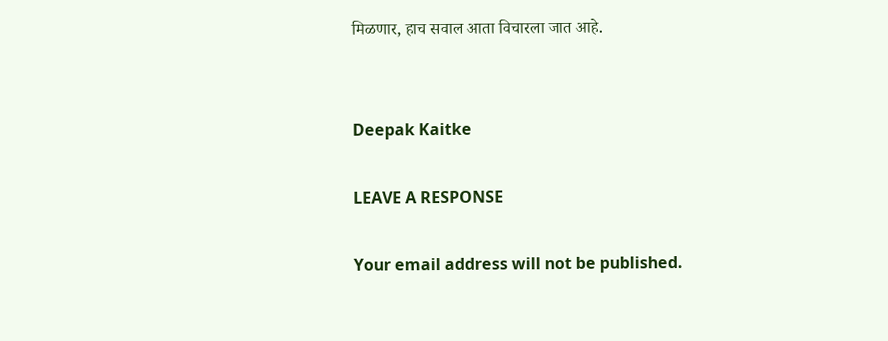मिळणार, हाच सवाल आता विचारला जात आहे.


Deepak Kaitke

LEAVE A RESPONSE

Your email address will not be published.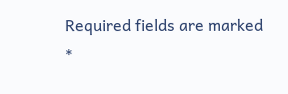Required fields are marked *